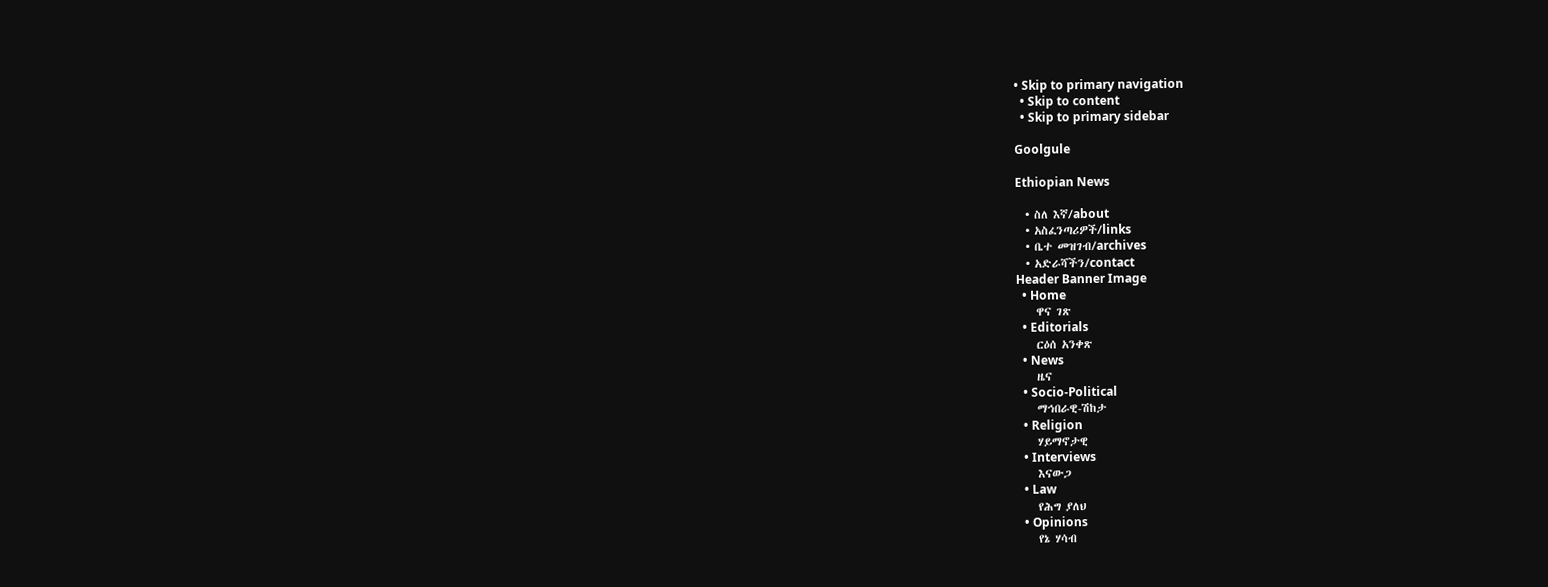• Skip to primary navigation
  • Skip to content
  • Skip to primary sidebar

Goolgule

Ethiopian News

  • ስለ እኛ/about
  • አስፈንጣሪዎች/links
  • ቤተ መዝገብ/archives
  • አድራሻችን/contact
Header Banner Image
  • Home
    ዋና ገጽ
  • Editorials
    ርዕሰ አንቀጽ
  • News
    ዜና
  • Socio-Political
    ማኅበራዊ-ሽከታ
  • Religion
    ሃይማኖታዊ
  • Interviews
    እናውጋ
  • Law
    የሕግ ያለህ
  • Opinions
    የኔ ሃሳብ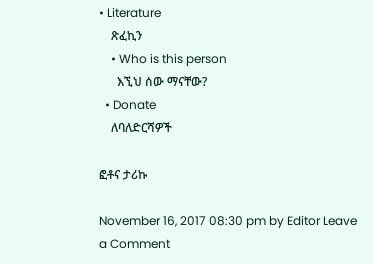• Literature
    ጽፈኪን
    • Who is this person
      እኚህ ሰው ማናቸው?
  • Donate
    ለባለድርሻዎች

ፎቶና ታሪኩ

November 16, 2017 08:30 pm by Editor Leave a Comment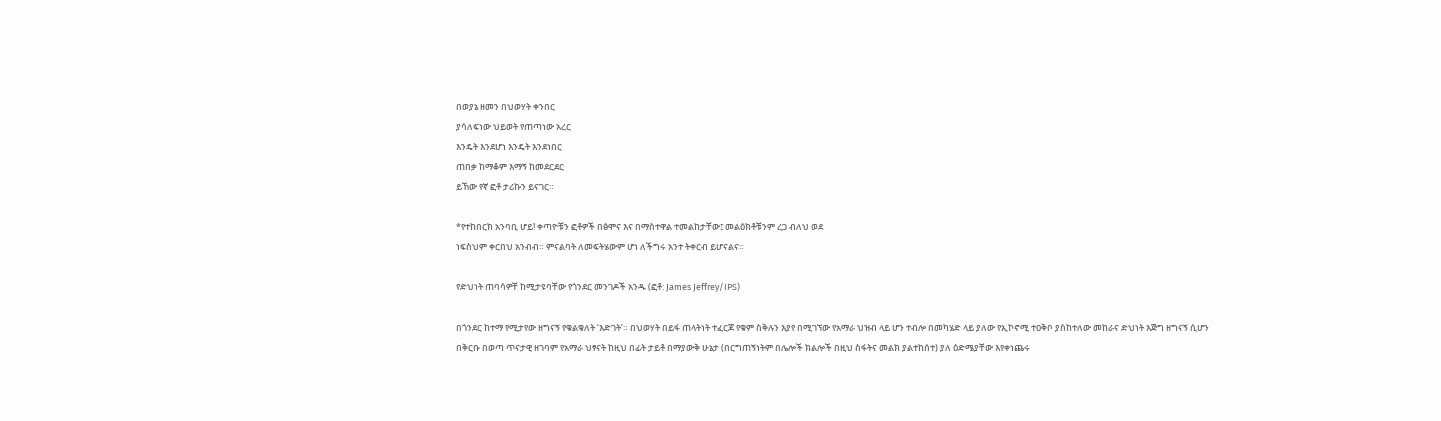በወያኔ ዘመን በህወሃት ቀንበር
ያሳለፍነው ህይወት የጠጣነው አረር
እንዴት እንደሆነ እንዴት እንደነበር
ጠበቃ ከማቆም እማኝ ከመደርደር
ይኸው የኛ ፎቶ ታሪኩን ይናገር።

*የተከበርክ አንባቢ ሆይ! ቀጣዮቹን ፎቶዎች በፅሞና እና በማስተዋል ተመልከታቸው፤ መልዕክቶቹንም ረጋ ብለህ ወደ
ነፍስህም ቀርበህ አንብብ። ምናልባት ለመፍትሄውም ሆነ ለችግሩ አንተ ትቀርብ ይሆናልና።

የድህነት ጠባሳዎቸ ከሚታዩባቸው የጎንደር መንገዶች አንዱ (ፎቶ: James Jeffrey/IPS)

በጎንደር ከተማ የሚታየው ዘግናኝ የቁልቁለት ‘እድገት’። በህወሃት በይፋ ጠላትነት ተፈርጆ የቁም ስቅሉን እያየ በሚገኘው የአማራ ህዝብ ላይ ሆን ተብሎ በመካሄድ ላይ ያለው የኢኮኖሚ ተዐቅቦ ያስከተለው መከራና ድህነት እጅግ ዘግናኝ ሲሆን በቅርቡ በወጣ ጥናታዊ ዘገባም የአማራ ህፃናት ከዚህ በፊት ታይቶ በማያውቅ ሁኔታ (በርግጠኝነትም በሌሎች ክልሎች በዚህ ስፋትና መልክ ያልተከሰተ) ያለ ዕድሜያቸው እየቀነጨሩ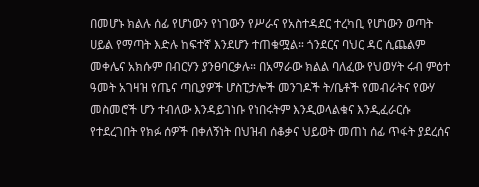በመሆኑ ክልሉ ሰፊ የሆነውን የነገውን የሥራና የአስተዳደር ተረካቢ የሆነውን ወጣት ሀይል የማጣት እድሉ ከፍተኛ እንደሆን ተጠቁሟል። ጎንደርና ባህር ዳር ሲጨልም መቀሌና አክሱም በብርሃን ያንፀባርቃሉ። በአማራው ክልል ባለፈው የህወሃት ሩብ ምዕተ ዓመት አገዛዝ የጤና ጣቢያዎች ሆስፒታሎች መንገዶች ት/ቤቶች የመብራትና የውሃ መስመሮች ሆን ተብለው እንዳይገነቡ የነበሩትም እንዲወላልቁና እንዲፈራርሱ የተደረገበት የክፉ ሰዎች በቀለኝነት በህዝብ ሰቆቃና ህይወት መጠነ ሰፊ ጥፋት ያደረሰና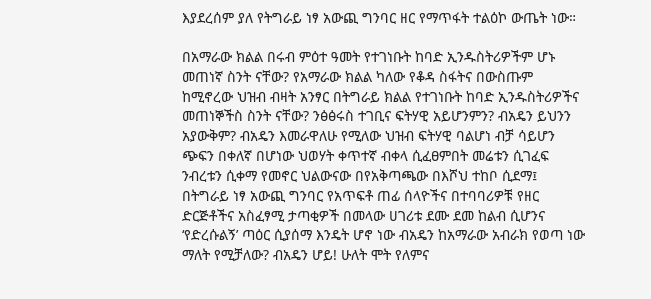እያደረሰም ያለ የትግራይ ነፃ አውጪ ግንባር ዘር የማጥፋት ተልዕኮ ውጤት ነው።

በአማራው ክልል በሩብ ምዕተ ዓመት የተገነቡት ከባድ ኢንዱስትሪዎችም ሆኑ መጠነኛ ስንት ናቸው? የአማራው ክልል ካለው የቆዳ ስፋትና በውስጡም ከሚኖረው ህዝብ ብዛት አንፃር በትግራይ ክልል የተገነቡት ከባድ ኢንዱስትሪዎችና መጠነኞችስ ስንት ናቸው? ንፅፅሩስ ተገቢና ፍትሃዊ አይሆንምን? ብአዴን ይህንን አያውቅም? ብአዴን እመራዋለሁ የሚለው ህዝብ ፍትሃዊ ባልሆነ ብቻ ሳይሆን ጭፍን በቀለኛ በሆነው ህወሃት ቀጥተኛ ብቀላ ሲፈፀምበት መሬቱን ሲገፈፍ ንብረቱን ሲቀማ የመኖር ህልውናው በየአቅጣጫው በእሾህ ተከቦ ሲደማ፤ በትግራይ ነፃ አውጪ ግንባር የአጥፍቶ ጠፊ ሰላዮችና በተባባሪዎቹ የዘር ድርጅቶችና አስፈፃሚ ታጣቂዎች በመላው ሀገሪቱ ደሙ ደመ ከልብ ሲሆንና ‘የድረሱልኝ’ ጣዕር ሲያሰማ እንዴት ሆኖ ነው ብአዴን ከአማራው አብራክ የወጣ ነው ማለት የሚቻለው? ብአዴን ሆይ! ሁለት ሞት የለምና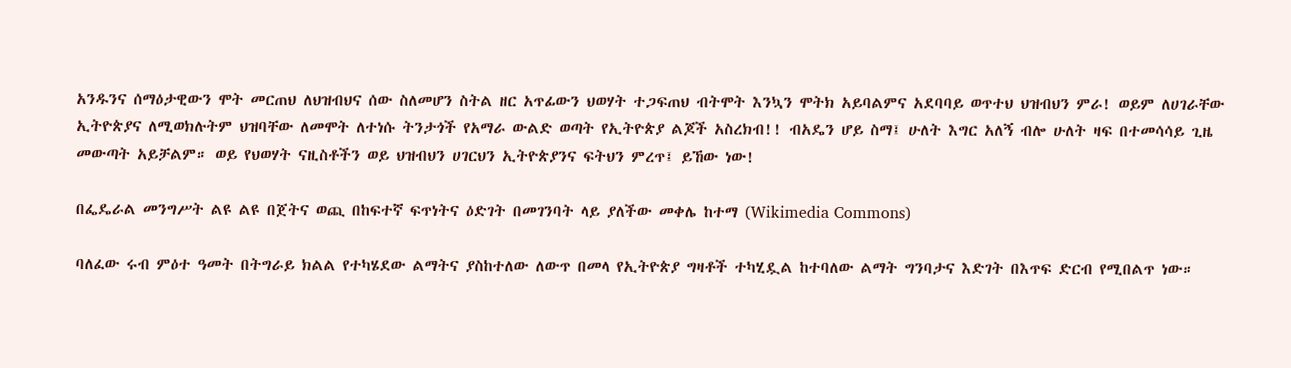አንዱንና ሰማዕታዊውን ሞት መርጠህ ለህዝብህና ሰው ስለመሆን ስትል ዘር አጥፊውን ህወሃት ተጋፍጠህ ብትሞት እንኳን ሞትክ አይባልምና አደባባይ ወጥተህ ህዝብህን ምራ! ወይም ለሀገራቸው ኢትዮጵያና ለሚወክሉትም ህዝባቸው ለመሞት ለተነሱ ትንታጎች የአማራ ውልድ ወጣት የኢትዮጵያ ልጆች አስረክብ!! ብአዴን ሆይ ስማ፤ ሁለት እግር አለኝ ብሎ ሁለት ዛፍ በተመሳሳይ ጊዜ መውጣት አይቻልም። ወይ የህወሃት ናዚስቶችን ወይ ህዝብህን ሀገርህን ኢትዮጵያንና ፍትህን ምረጥ፤ ይኸው ነው!

በፌዴራል መንግሥት ልዩ ልዩ በጀትና ወጪ በከፍተኛ ፍጥነትና ዕድገት በመገንባት ላይ ያለችው መቀሌ ከተማ (Wikimedia Commons)

ባለፈው ሩብ ምዕተ ዓመት በትግራይ ክልል የተካሄደው ልማትና ያስከተለው ለውጥ በመላ የኢትዮጵያ ግዛቶች ተካሂዷል ከተባለው ልማት ግንባታና እድገት በእጥፍ ድርብ የሚበልጥ ነው።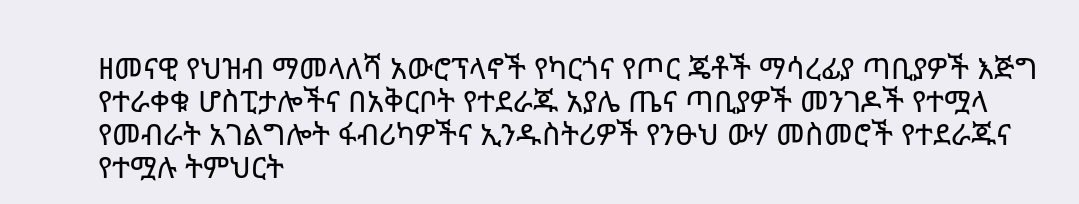ዘመናዊ የህዝብ ማመላለሻ አውሮፕላኖች የካርጎና የጦር ጄቶች ማሳረፊያ ጣቢያዎች እጅግ የተራቀቁ ሆስፒታሎችና በአቅርቦት የተደራጁ አያሌ ጤና ጣቢያዎች መንገዶች የተሟላ የመብራት አገልግሎት ፋብሪካዎችና ኢንዱስትሪዎች የንፁህ ውሃ መስመሮች የተደራጁና የተሟሉ ትምህርት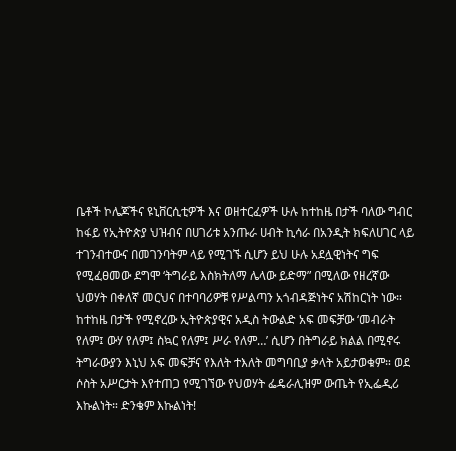ቤቶች ኮሌጆችና ዩኒቨርሲቲዎች እና ወዘተርፈዎች ሁሉ ከተከዜ በታች ባለው ግብር ከፋይ የኢትዮጵያ ህዝብና በሀገሪቱ አንጡራ ሀብት ኪሳራ በአንዲት ክፍለሀገር ላይ ተገንብተውና በመገንባትም ላይ የሚገኙ ሲሆን ይህ ሁሉ አደሏዊነትና ግፍ የሚፈፀመው ደግሞ ‘ትግራይ እስክትለማ ሌላው ይድማ” በሚለው የዘረኛው ህወሃት በቀለኛ መርህና በተባባሪዎቹ የሥልጣን አጎብዳጅነትና አሽከርነት ነው። ከተከዜ በታች የሚኖረው ኢትዮጵያዊና አዲስ ትውልድ አፍ መፍቻው ‘መብራት የለም፤ ውሃ የለም፤ ስኳር የለም፤ ሥራ የለም…’ ሲሆን በትግራይ ክልል በሚኖሩ ትግራውያን እኒህ አፍ መፍቻና የእለት ተእለት መግባቢያ ቃላት አይታወቁም። ወደ ሶስት አሥርታት እየተጠጋ የሚገኘው የህወሃት ፌዴራሊዝም ውጤት የኢፌዲሪ እኩልነት። ድንቄም እኩልነት!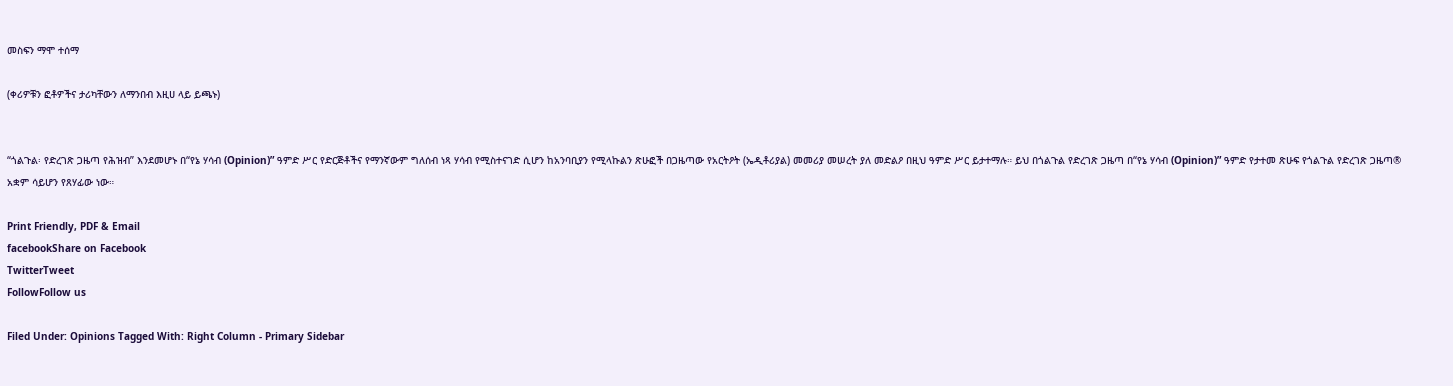መስፍን ማሞ ተሰማ

(ቀሪዎቹን ፎቶዎችና ታሪካቸውን ለማንበብ እዚሀ ላይ ይጫኑ)


“ጎልጉል፡ የድረገጽ ጋዜጣ የሕዝብ” እንደመሆኑ በ“የኔ ሃሳብ (Opinion)” ዓምድ ሥር የድርጅቶችና የማንኛውም ግለሰብ ነጻ ሃሳብ የሚስተናገድ ሲሆን ከአንባቢያን የሚላኩልን ጽሁፎች በጋዜጣው የአርትዖት (ኤዲቶሪያል) መመሪያ መሠረት ያለ መድልዖ በዚህ ዓምድ ሥር ይታተማሉ። ይህ በጎልጉል የድረገጽ ጋዜጣ በ“የኔ ሃሳብ (Opinion)” ዓምድ የታተመ ጽሁፍ የጎልጉል የድረገጽ ጋዜጣ® አቋም ሳይሆን የጸሃፊው ነው።

Print Friendly, PDF & Email
facebookShare on Facebook
TwitterTweet
FollowFollow us

Filed Under: Opinions Tagged With: Right Column - Primary Sidebar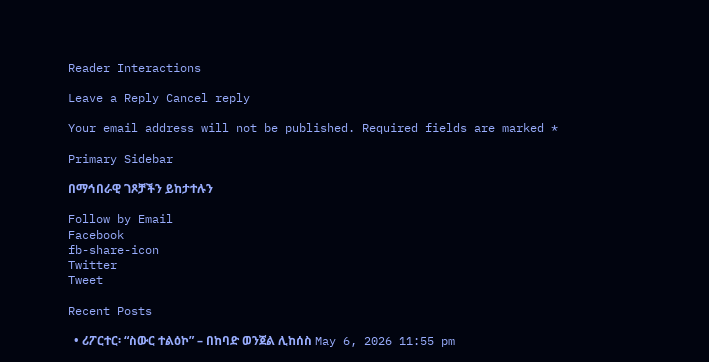Reader Interactions

Leave a Reply Cancel reply

Your email address will not be published. Required fields are marked *

Primary Sidebar

በማኅበራዊ ገጾቻችን ይከታተሉን

Follow by Email
Facebook
fb-share-icon
Twitter
Tweet

Recent Posts

  • ሪፖርተር፡ “ስውር ተልዕኮ” – በከባድ ወንጀል ሊከሰስ May 6, 2026 11:55 pm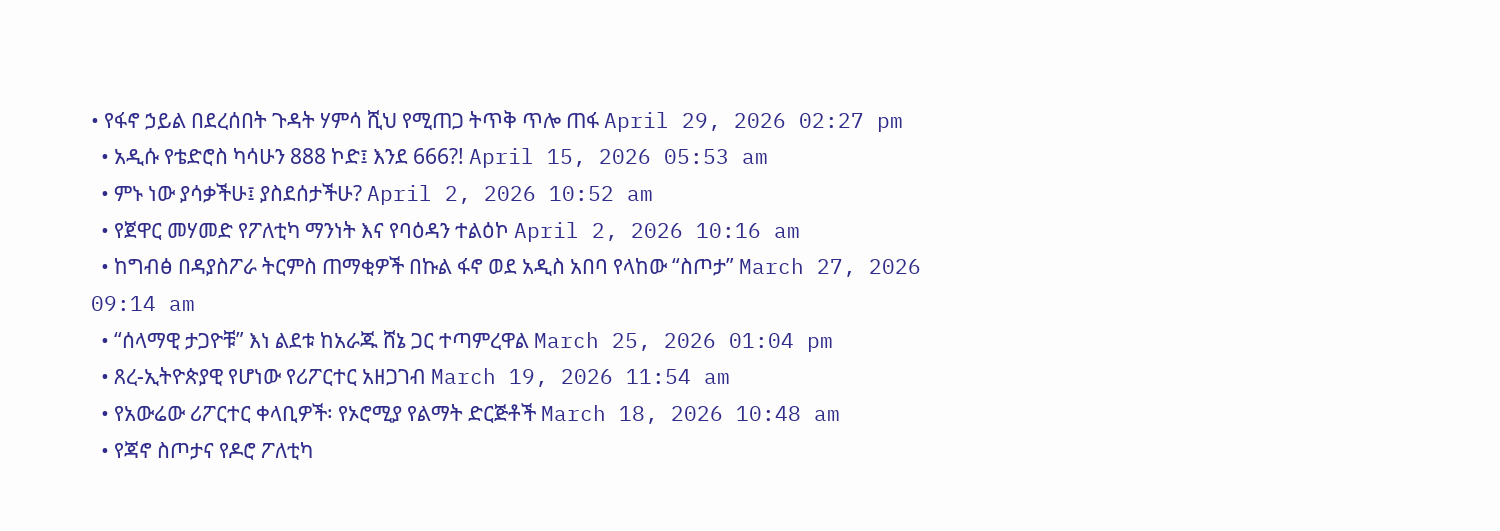• የፋኖ ኃይል በደረሰበት ጉዳት ሃምሳ ሺህ የሚጠጋ ትጥቅ ጥሎ ጠፋ April 29, 2026 02:27 pm
  • አዲሱ የቴድሮስ ካሳሁን 888 ኮድ፤ እንደ 666?! April 15, 2026 05:53 am
  • ምኑ ነው ያሳቃችሁ፤ ያስደሰታችሁ? April 2, 2026 10:52 am
  • የጀዋር መሃመድ የፖለቲካ ማንነት እና የባዕዳን ተልዕኮ April 2, 2026 10:16 am
  • ከግብፅ በዳያስፖራ ትርምስ ጠማቂዎች በኩል ፋኖ ወደ አዲስ አበባ የላከው “ስጦታ” March 27, 2026 09:14 am
  • “ሰላማዊ ታጋዮቹ” እነ ልደቱ ከአራጁ ሸኔ ጋር ተጣምረዋል March 25, 2026 01:04 pm
  • ጸረ-ኢትዮጵያዊ የሆነው የሪፖርተር አዘጋገብ March 19, 2026 11:54 am
  • የአውሬው ሪፖርተር ቀላቢዎች፡ የኦሮሚያ የልማት ድርጅቶች March 18, 2026 10:48 am
  • የጃኖ ስጦታና የዶሮ ፖለቲካ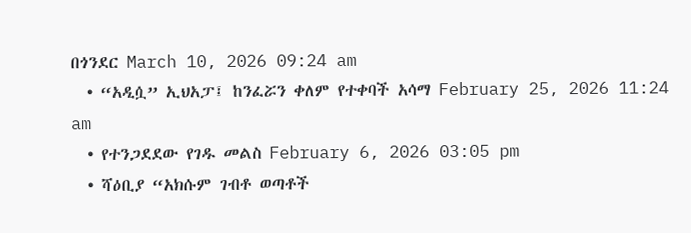በጎንደር March 10, 2026 09:24 am
  • “አዲሷ” ኢህአፓ፤ ከንፈሯን ቀለም የተቀባች አሳማ February 25, 2026 11:24 am
  • የተንጋደደው የገዱ መልስ February 6, 2026 03:05 pm
  • ሻዕቢያ “አክሱም ገብቶ ወጣቶች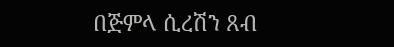በጅምላ ሲረሽን ጸብ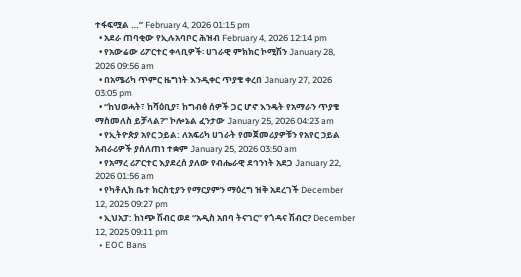ተፋፍሟል …” February 4, 2026 01:15 pm
  • አደራ ጠባቂው የኢሉአባቦር ሕዝብ February 4, 2026 12:14 pm
  • የአውሬው ሪፖርተር ቀላቢዎች፡ ሀገራዊ ምክክር ኮሚሽን January 28, 2026 09:56 am
  • በአሜሪካ ጥምር ዜግነት እንዲቀር ጥያቄ ቀረበ January 27, 2026 03:05 pm
  • “ከህወሓት፣ ከሻዕቢያ፣ ከግብፅ ሰዎች ጋር ሆኖ እንዴት የአማራን ጥያቄ ማስመለስ ይቻላል?” ኮሎኔል ፈንታው January 25, 2026 04:23 am
  • የኢትዮጵያ አየር ኃይል: ለአፍሪካ ሀገራት የመጀመሪያዎቹን የአየር ኃይል አብራሪዎች ያሰለጠነ ተቋም January 25, 2026 03:50 am
  • የአማረ ሪፖርተር እያደረሰ ያለው የብሔራዊ ደኅንነት አደጋ January 22, 2026 01:56 am
  • የካቶሊክ ቤተ ክርስቲያን የማርያምን ማዕረግ ዝቅ አደረገች December 12, 2025 09:27 pm
  • ኢህአፓ: ከነጭ ሽብር ወደ “አዲስ አበባ ትናገር” የጎዳና ሽብር? December 12, 2025 09:11 pm
  • EOC Bans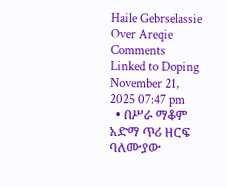Haile Gebrselassie Over Areqie Comments Linked to Doping November 21, 2025 07:47 pm
  • በሥራ ማቆም አድማ ጥሪ ዘርፍ ባለሙያው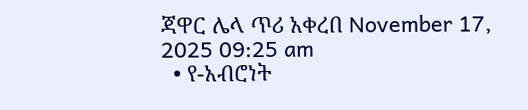ጃዋር ሌላ ጥሪ አቀረበ November 17, 2025 09:25 am
  • የ-አብሮነት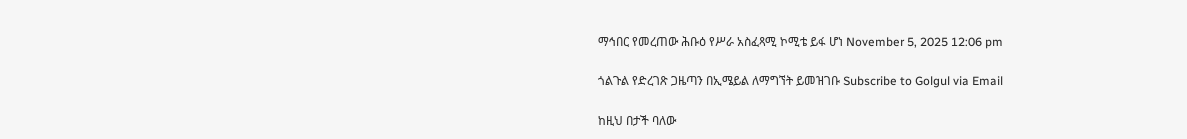ማኅበር የመረጠው ሕቡዕ የሥራ አስፈጻሚ ኮሚቴ ይፋ ሆነ November 5, 2025 12:06 pm

ጎልጉል የድረገጽ ጋዜጣን በኢሜይል ለማግኘት ይመዝገቡ Subscribe to Golgul via Email

ከዚህ በታች ባለው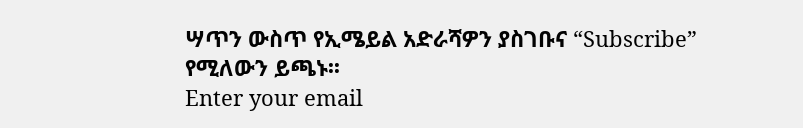ሣጥን ውስጥ የኢሜይል አድራሻዎን ያስገቡና “Subscribe” የሚለውን ይጫኑ፡፡
Enter your email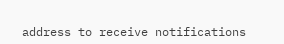address to receive notifications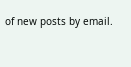of new posts by email.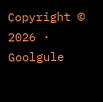Copyright © 2026 · Goolgule